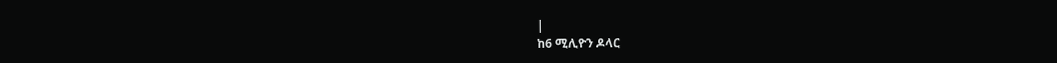|
ከ6 ሚሊዮን ዶላር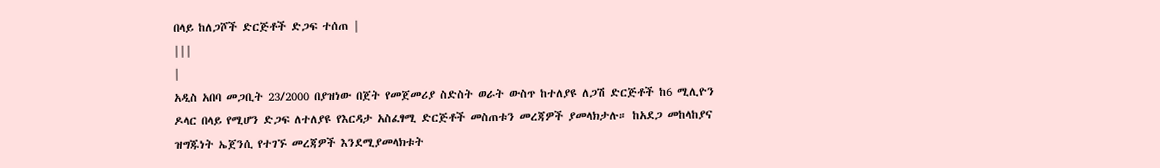በላይ ከለጋሾች ድርጅቶች ድጋፍ ተሰጠ |
|||
|
አዲስ አበባ መጋቢት 23/2000 በያዝነው በጀት የመጀመሪያ ስድስት ወራት ውስጥ ከተለያዩ ለጋሽ ድርጅቶች ከ6 ሚሊዮን ዶላር በላይ የሚሆን ድጋፍ ለተለያዩ የእርዳታ አስፈፃሚ ድርጅቶች መስጠቱን መረጃዎች ያመላክታሉ። ከአደጋ መከላከያና ዝግጁነት ኤጀንሲ የተገኙ መረጃዎች እንደሚያመላክቱት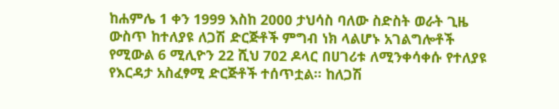ከሐምሌ 1 ቀን 1999 እስከ 2000 ታህሳስ ባለው ስድስት ወራት ጊዜ ውስጥ ከተለያዩ ለጋሽ ድርጅቶች ምግብ ነክ ላልሆኑ አገልግሎቶች የሚውል 6 ሚሊዮን 22 ሺህ 702 ዶላር በሀገሪቱ ለሚንቀሳቀሱ የተለያዩ የእርዳታ አስፈፃሚ ድርጅቶች ተሰጥቷል። ከለጋሽ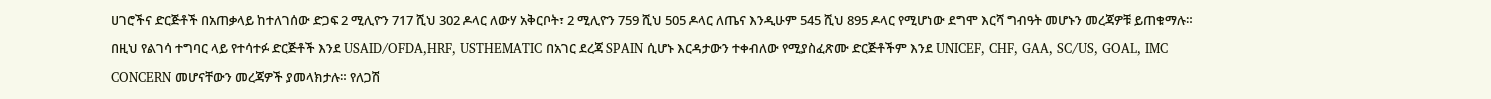ሀገሮችና ድርጅቶች በአጠቃላይ ከተለገሰው ድጋፍ 2 ሚሊዮን 717 ሺህ 302 ዶላር ለውሃ አቅርቦት፣ 2 ሚሊዮን 759 ሺህ 505 ዶላር ለጤና እንዲሁም 545 ሺህ 895 ዶላር የሚሆነው ደግሞ እርሻ ግብዓት መሆኑን መረጃዎቹ ይጠቁማሉ። በዚህ የልገሳ ተግባር ላይ የተሳተፉ ድርጅቶች እንደ USAID/OFDA,HRF, USTHEMATIC በአገር ደረጃ SPAIN ሲሆኑ እርዳታውን ተቀብለው የሚያስፈጽሙ ድርጅቶችም እንደ UNICEF, CHF, GAA, SC/US, GOAL, IMC CONCERN መሆናቸውን መረጃዎች ያመላክታሉ። የለጋሽ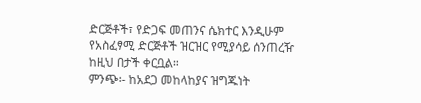ድርጅቶች፣ የድጋፍ መጠንና ሴክተር እንዲሁም የአስፈፃሚ ድርጅቶች ዝርዝር የሚያሳይ ሰንጠረዥ ከዚህ በታች ቀርቧል።
ምንጭ፡- ከአደጋ መከላከያና ዝግጁነት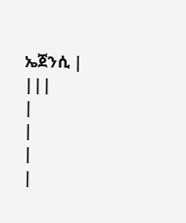ኤጀንሲ |
|||
|
|
|
|